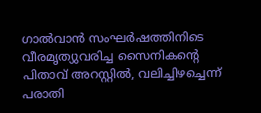ഗാൽവാൻ സംഘർഷത്തിനിടെ വീരമൃത്യുവരിച്ച സൈനികന്റെ പിതാവ് അറസ്റ്റിൽ, വലിച്ചിഴച്ചെന്ന് പരാതി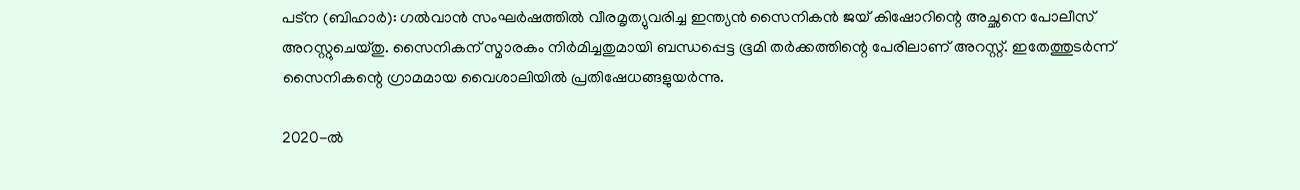പട്ന (ബിഹാര്‍): ഗല്‍വാന്‍ സംഘര്‍ഷത്തില്‍ വീരമൃത്യുവരിച്ച ഇന്ത്യന്‍ സൈനികന്‍ ജയ് കിഷോറിന്റെ അച്ഛനെ പോലീസ് അറസ്റ്റുചെയ്തു. സൈനികന് സ്മാരകം നിര്‍മിച്ചതുമായി ബന്ധപ്പെട്ട ഭൂമി തര്‍ക്കത്തിന്റെ പേരിലാണ് അറസ്റ്റ്. ഇതേത്തുടര്‍ന്ന് സൈനികന്റെ ഗ്രാമമായ വൈശാലിയില്‍ പ്രതിഷേധങ്ങളുയര്‍ന്നു.

2020-ല്‍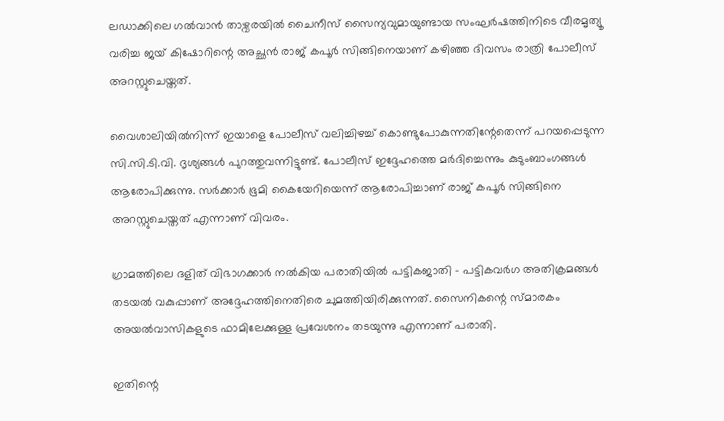ലഡാക്കിലെ ഗല്‍വാന്‍ താഴ്വരയില്‍ ചൈനീസ് സൈന്യവുമായുണ്ടായ സംഘര്‍ഷത്തിനിടെ വീരമൃത്യൂ വരിച്ച ജയ് കിഷോറിന്റെ അച്ഛന്‍ രാജ് കപൂര്‍ സിങ്ങിനെയാണ് കഴിഞ്ഞ ദിവസം രാത്രി പോലീസ് അറസ്റ്റുചെയ്തത്.

വൈശാലിയില്‍നിന്ന് ഇയാളെ പോലീസ് വലിച്ചിഴച്ച് കൊണ്ടുപോകുന്നതിന്റേതെന്ന് പറയപ്പെടുന്ന സി.സി.ടി.വി. ദൃശ്യങ്ങള്‍ പുറത്തുവന്നിട്ടുണ്ട്. പോലീസ് ഇദ്ദേഹത്തെ മര്‍ദിച്ചെന്നും കുടുംബാംഗങ്ങള്‍ ആരോപിക്കുന്നു. സര്‍ക്കാര്‍ ഭൂമി കൈയേറിയെന്ന് ആരോപിച്ചാണ് രാജ് കപൂര്‍ സിങ്ങിനെ അറസ്റ്റുചെയ്തത് എന്നാണ് വിവരം.

ഗ്രാമത്തിലെ ദളിത് വിഭാഗക്കാര്‍ നല്‍കിയ പരാതിയില്‍ പട്ടികജാതി – പട്ടികവര്‍ഗ അതിക്രമങ്ങള്‍ തടയല്‍ വകുപ്പാണ് അദ്ദേഹത്തിനെതിരെ ചുമത്തിയിരിക്കുന്നത്. സൈനികന്റെ സ്മാരകം അയല്‍വാസികളുടെ ഫാമിലേക്കുള്ള പ്രവേശനം തടയുന്നു എന്നാണ് പരാതി.

ഇതിന്റെ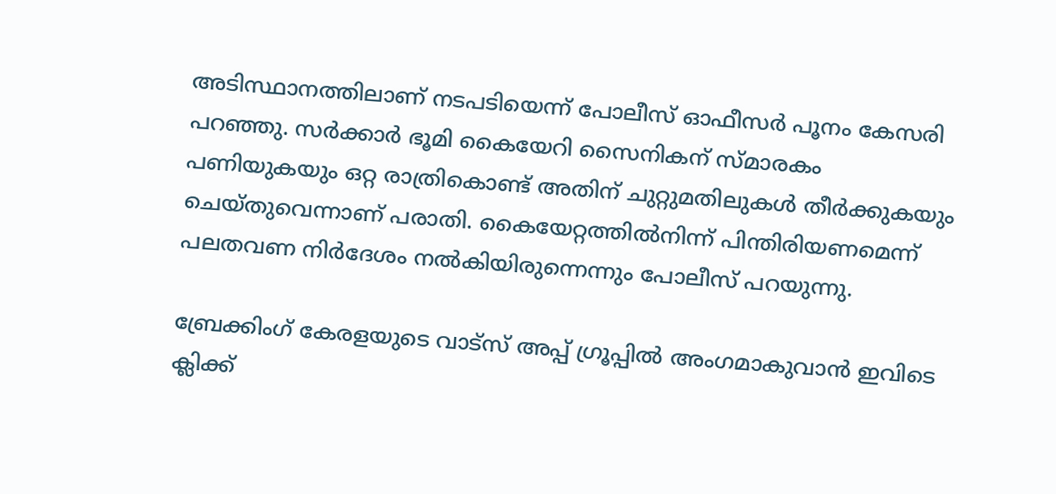അടിസ്ഥാനത്തിലാണ് നടപടിയെന്ന് പോലീസ് ഓഫീസര്‍ പൂനം കേസരി പറഞ്ഞു. സര്‍ക്കാര്‍ ഭൂമി കൈയേറി സൈനികന് സ്മാരകം പണിയുകയും ഒറ്റ രാത്രികൊണ്ട് അതിന് ചുറ്റുമതിലുകള്‍ തീര്‍ക്കുകയും ചെയ്തുവെന്നാണ് പരാതി. കൈയേറ്റത്തില്‍നിന്ന് പിന്തിരിയണമെന്ന് പലതവണ നിര്‍ദേശം നല്‍കിയിരുന്നെന്നും പോലീസ് പറയുന്നു.

ബ്രേക്കിംഗ് കേരളയുടെ വാട്സ് അപ്പ് ഗ്രൂപ്പിൽ അംഗമാകുവാൻ ഇവിടെ ക്ലിക്ക്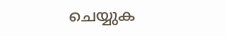ചെയ്യുക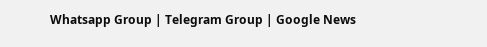Whatsapp Group | Telegram Group | Google News